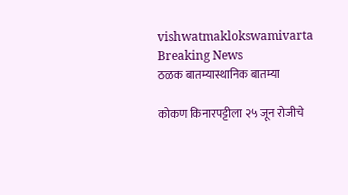vishwatmaklokswamivarta
Breaking News
ठळक बातम्यास्थानिक बातम्या

कोकण किनारपट्टीला २५ जून रोजीचे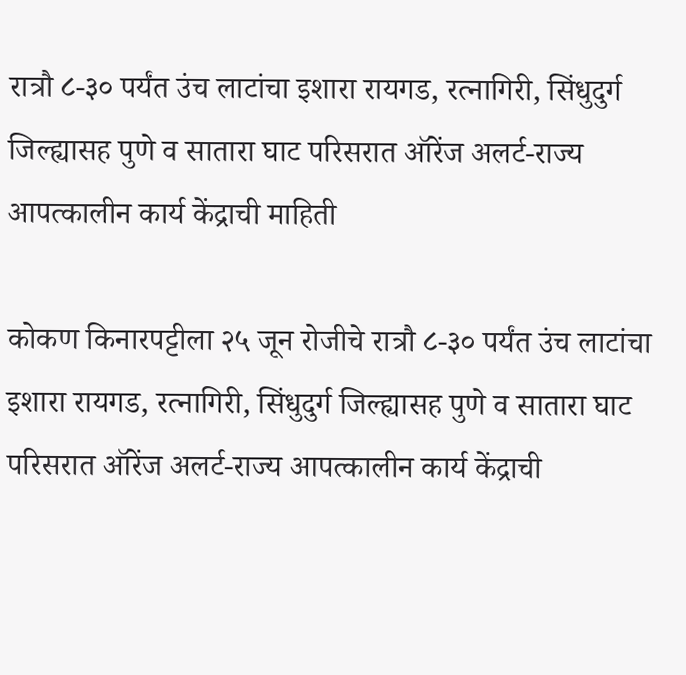रात्रौ ८-३० पर्यंत उंच लाटांचा इशारा रायगड, रत्नागिरी, सिंधुदुर्ग जिल्ह्यासह पुणे व सातारा घाट परिसरात ऑरेंज अलर्ट-राज्य आपत्कालीन कार्य केंद्राची माहिती

कोकण किनारपट्टीला २५ जून रोजीचे रात्रौ ८-३० पर्यंत उंच लाटांचा इशारा रायगड, रत्नागिरी, सिंधुदुर्ग जिल्ह्यासह पुणे व सातारा घाट परिसरात ऑरेंज अलर्ट-राज्य आपत्कालीन कार्य केंद्राची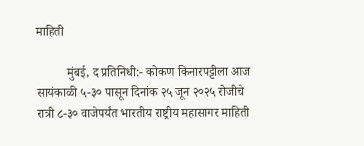माहिती

          मुंबई, द प्रतिनिधी:- कोकण किनारपट्टीला आज सायंकाळी ५-३० पासून दिनांक २५ जून २०२५ रोजीचे रात्री ८-३० वाजेपर्यंत भारतीय राष्ट्रीय महासागर माहिती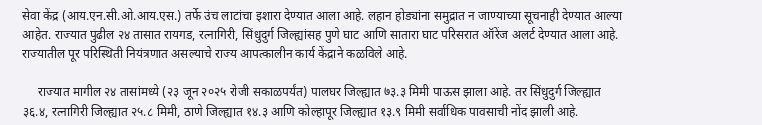सेवा केंद्र (आय.एन.सी.ओ.आय.एस.) तर्फे उंच लाटांचा इशारा देण्यात आला आहे. लहान होड्यांना समुद्रात न जाण्याच्या सूचनाही देण्यात आल्या आहेत. राज्यात पुढील २४ तासात रायगड, रत्नागिरी, सिंधुदुर्ग जिल्ह्यांसह पुणे घाट आणि सातारा घाट परिसरात ऑरेंज अलर्ट देण्यात आला आहे. राज्यातील पूर परिस्थिती नियंत्रणात असल्याचे राज्य आपत्कालीन कार्य केंद्राने कळविले आहे.

     राज्यात मागील २४ तासांमध्ये (२३ जून २०२५ रोजी सकाळपर्यंत) पालघर जिल्ह्यात ७३.३ मिमी पाऊस झाला आहे. तर सिंधुदुर्ग जिल्ह्यात ३६.४, रत्नागिरी जिल्ह्यात २५.८ मिमी, ठाणे जिल्ह्यात १४.३ आणि कोल्हापूर जिल्ह्यात १३.९ मिमी सर्वाधिक पावसाची नोंद झाली आहे.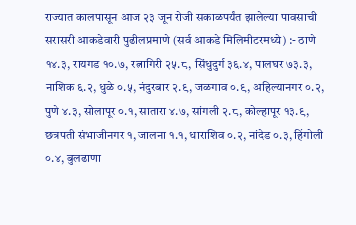राज्यात कालपासून आज २३ जून रोजी सकाळपर्यंत झालेल्या पावसाची सरासरी आकडेवारी पुढीलप्रमाणे (सर्व आकडे मिलिमीटरमध्ये) :- ठाणे १४.३, रायगड १०.७, रत्नागिरी २५.८, सिंधुदुर्ग ३६.४, पालघर ७३.३, नाशिक ६.२, धुळे ०.५, नंदुरबार २.९, जळगाव ०.९, अहिल्यानगर ०.२, पुणे ४.३, सोलापूर ०.१, सातारा ४.७, सांगली २.८, कोल्हापूर १३.९, छत्रपती संभाजीनगर १, जालना १.१, धाराशिव ०.२, नांदेड ०.३, हिंगोली ०.४, बुलढाणा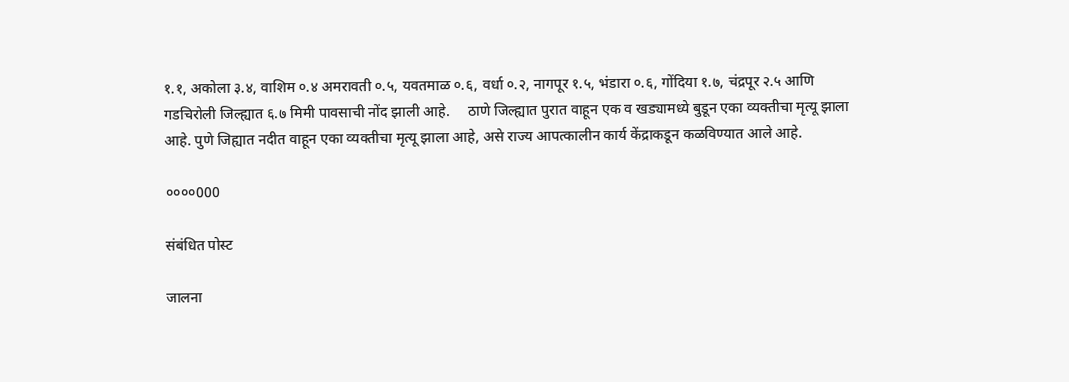१.१, अकोला ३.४, वाशिम ०.४ अमरावती ०.५, यवतमाळ ०.६, वर्धा ०.२, नागपूर १.५, भंडारा ०.६, गोंदिया १.७, चंद्रपूर २.५ आणि गडचिरोली जिल्ह्यात ६.७ मिमी पावसाची नोंद झाली आहे.     ठाणे जिल्ह्यात पुरात वाहून एक व खड्यामध्ये बुडून एका व्यक्तीचा मृत्यू झाला आहे. पुणे जिह्यात नदीत वाहून एका व्यक्तीचा मृत्यू झाला आहे, असे राज्य आपत्कालीन कार्य केंद्राकडून कळविण्यात आले आहे.

००००000

संबंधित पोस्ट

जालना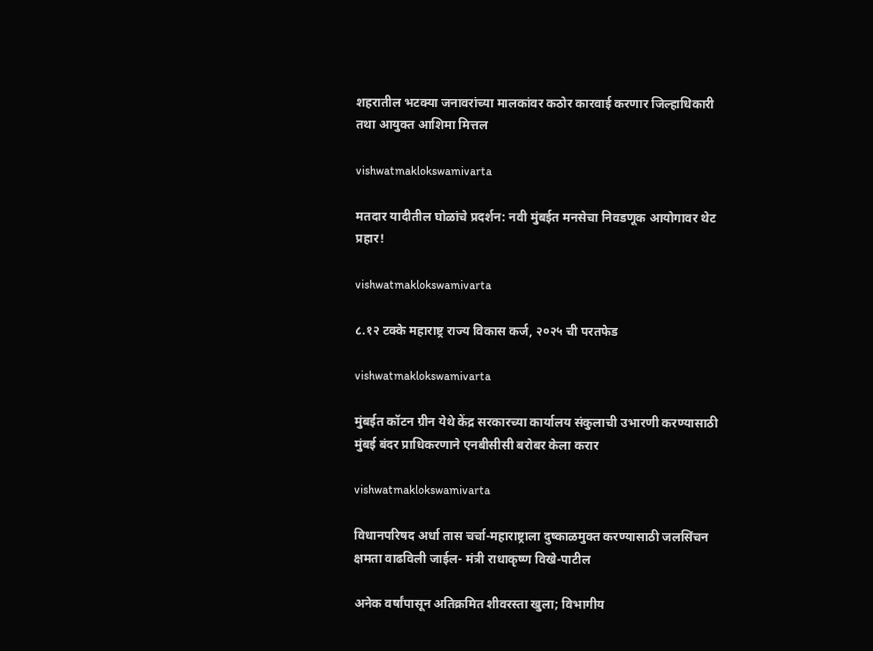शहरातील भटक्या जनावरांच्या मालकांवर कठोर कारवाई करणार जिल्हाधिकारी तथा आयुक्त आशिमा मित्तल

vishwatmaklokswamivarta

मतदार यादीतील घोळांचे प्रदर्शन: नवी मुंबईत मनसेचा निवडणूक आयोगावर थेट प्रहार!

vishwatmaklokswamivarta

८.१२ टक्के महाराष्ट्र राज्य विकास कर्ज, २०२५ ची परतफेड

vishwatmaklokswamivarta

मुंबईत कॉटन ग्रीन येथे केंद्र सरकारच्या कार्यालय संकुलाची उभारणी करण्यासाठी मुंबई बंदर प्राधिकरणाने एनबीसीसी बरोबर केला करार

vishwatmaklokswamivarta

विधानपरिषद अर्धा तास चर्चा-महाराष्ट्राला दुष्काळमुक्त करण्यासाठी जलसिंचन क्षमता वाढविली जाईल- मंत्री राधाकृष्ण विखे-पाटील

अनेक वर्षांपासून अतिक्रमित शीवरस्ता खुला; विभागीय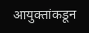आयुक्तांकडून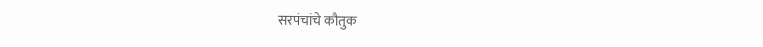सरपंचांचे कौतुक